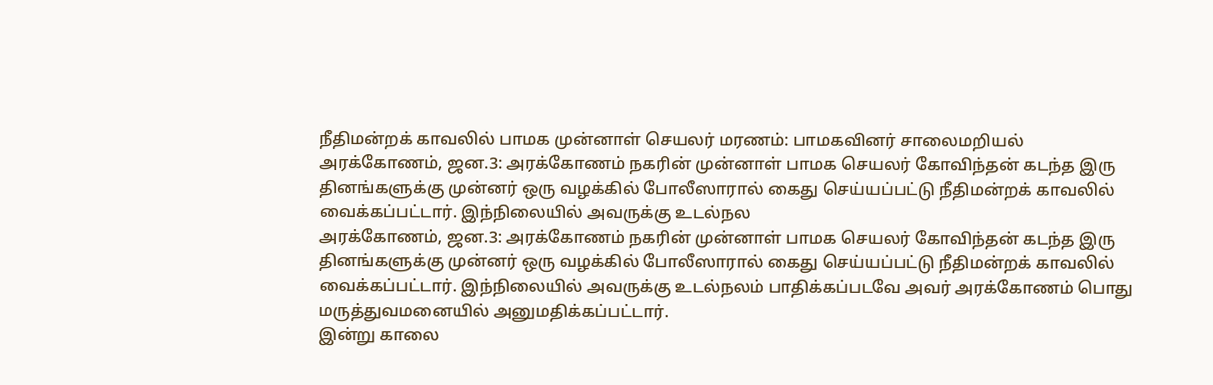நீதிமன்றக் காவலில் பாமக முன்னாள் செயலர் மரணம்: பாமகவினர் சாலைமறியல்
அரக்கோணம், ஜன.3: அரக்கோணம் நகரின் முன்னாள் பாமக செயலர் கோவிந்தன் கடந்த இரு தினங்களுக்கு முன்னர் ஒரு வழக்கில் போலீஸாரால் கைது செய்யப்பட்டு நீதிமன்றக் காவலில் வைக்கப்பட்டார். இந்நிலையில் அவருக்கு உடல்நல
அரக்கோணம், ஜன.3: அரக்கோணம் நகரின் முன்னாள் பாமக செயலர் கோவிந்தன் கடந்த இரு தினங்களுக்கு முன்னர் ஒரு வழக்கில் போலீஸாரால் கைது செய்யப்பட்டு நீதிமன்றக் காவலில் வைக்கப்பட்டார். இந்நிலையில் அவருக்கு உடல்நலம் பாதிக்கப்படவே அவர் அரக்கோணம் பொது மருத்துவமனையில் அனுமதிக்கப்பட்டார்.
இன்று காலை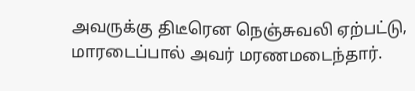அவருக்கு திடீரென நெஞ்சுவலி ஏற்பட்டு, மாரடைப்பால் அவர் மரணமடைந்தார்.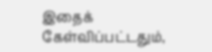இதைக் கேள்விப்பட்டதும்,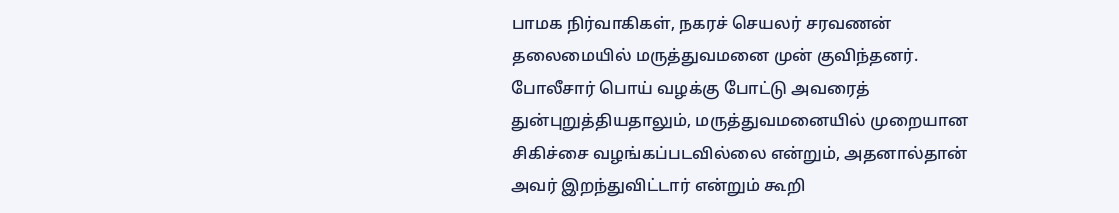பாமக நிர்வாகிகள், நகரச் செயலர் சரவணன் தலைமையில் மருத்துவமனை முன் குவிந்தனர். போலீசார் பொய் வழக்கு போட்டு அவரைத் துன்புறுத்தியதாலும், மருத்துவமனையில் முறையான சிகிச்சை வழங்கப்படவில்லை என்றும், அதனால்தான் அவர் இறந்துவிட்டார் என்றும் கூறி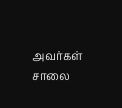அவர்கள் சாலை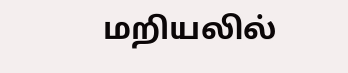மறியலில்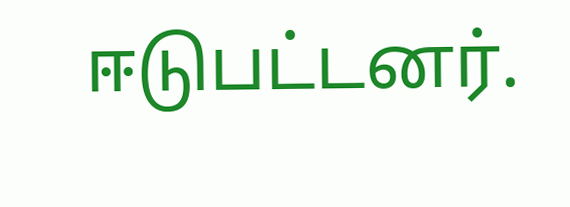ஈடுபட்டனர்.